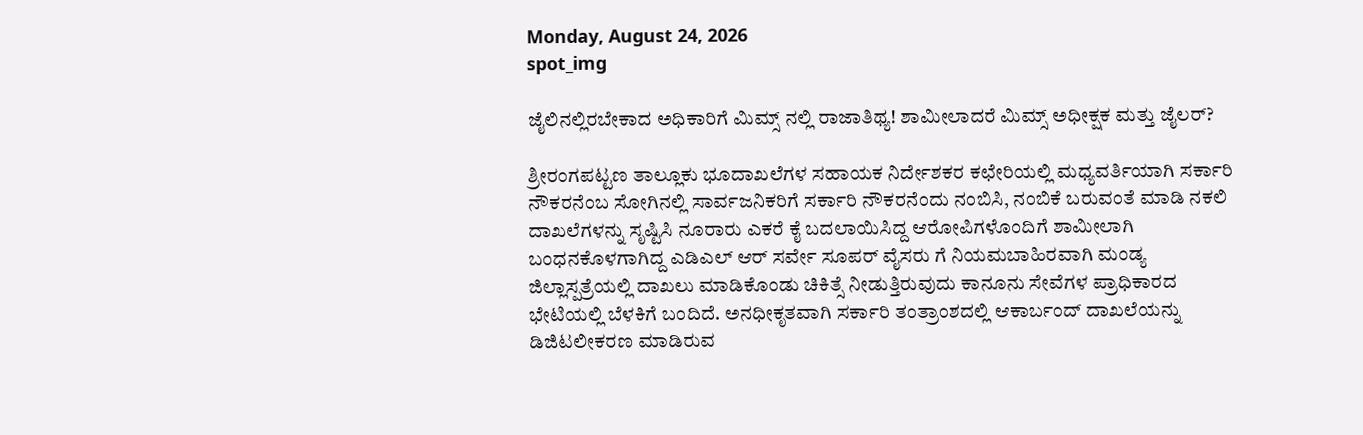Monday, August 24, 2026
spot_img

ಜೈಲಿನಲ್ಲಿರಬೇಕಾದ ಅಧಿಕಾರಿಗೆ ಮಿಮ್ಸ್ ನಲ್ಲಿ ರಾಜಾತಿಥ್ಯ! ಶಾಮೀಲಾದರೆ ಮಿಮ್ಸ್ ಅಧೀಕ್ಷಕ ಮತ್ತು ಜೈಲರ್?

ಶ್ರೀರಂಗಪಟ್ಟಣ ತಾಲ್ಲೂಕು ಭೂದಾಖಲೆಗಳ ಸಹಾಯಕ ನಿರ್ದೇಶಕರ ಕಛೇರಿಯಲ್ಲಿ ಮಧ್ಯವರ್ತಿಯಾಗಿ ಸರ್ಕಾರಿ ನೌಕರನೆಂಬ ಸೋಗಿನಲ್ಲಿ ಸಾರ್ವಜನಿಕರಿಗೆ ಸರ್ಕಾರಿ ನೌಕರನೆಂದು ನಂಬಿಸಿ, ನಂಬಿಕೆ ಬರುವಂತೆ ಮಾಡಿ ನಕಲಿ ದಾಖಲೆಗಳನ್ನು ಸೃಷ್ಟಿಸಿ ನೂರಾರು ಎಕರೆ ಕೈ ಬದಲಾಯಿಸಿದ್ದ ಆರೋಪಿಗಳೊಂದಿಗೆ ಶಾಮೀಲಾಗಿ ಬಂಧನಕೊಳಗಾಗಿದ್ದ ಎಡಿಎಲ್ ಆರ್ ಸರ್ವೇ ಸೂಪರ್ ವೈಸರು ಗೆ ನಿಯಮಬಾಹಿರವಾಗಿ ಮಂಡ್ಯ ಜಿಲ್ಲಾಸ್ಪತ್ರೆಯಲ್ಲಿ ದಾಖಲು ಮಾಡಿಕೊಂಡು ಚಿಕಿತ್ಸೆ ನೀಡುತ್ತಿರುವುದು ಕಾನೂನು ಸೇವೆಗಳ ಪ್ರಾಧಿಕಾರದ ಭೇಟಿಯಲ್ಲಿ ಬೆಳಕಿಗೆ ಬಂದಿದೆ. ಅನಧೀಕೃತವಾಗಿ ಸರ್ಕಾರಿ ತಂತ್ರಾಂಶದಲ್ಲಿ ಆಕಾರ್ಬಂದ್ ದಾಖಲೆಯನ್ನು ಡಿಜಿಟಲೀಕರಣ ಮಾಡಿರುವ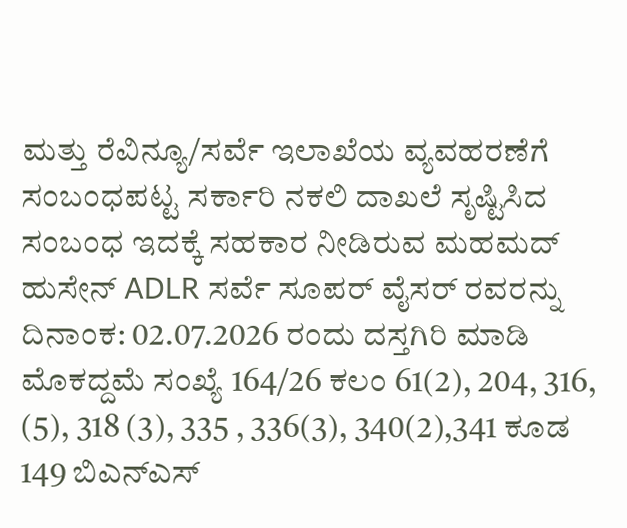ಮತ್ತು ರೆವಿನ್ಯೂ/ಸರ್ವೆ ಇಲಾಖೆಯ ವ್ಯವಹರಣೆಗೆ ಸಂಬಂಧಪಟ್ಟ ಸರ್ಕಾರಿ ನಕಲಿ ದಾಖಲೆ ಸೃಷ್ಟಿಸಿದ ಸಂಬಂಧ ಇದಕ್ಕೆ ಸಹಕಾರ ನೀಡಿರುವ ಮಹಮದ್ ಹುಸೇನ್ ADLR ಸರ್ವೆ ಸೂಪರ್ ವೈಸರ್ ರವರನ್ನು ದಿನಾಂಕ: 02.07.2026 ರಂದು ದಸ್ತಗಿರಿ ಮಾಡಿ ಮೊಕದ್ದಮೆ ಸಂಖ್ಯೆ 164/26 ಕಲಂ 61(2), 204, 316, (5), 318 (3), 335 , 336(3), 340(2),341 ಕೂಡ 149 ಬಿಎನ್ಎಸ್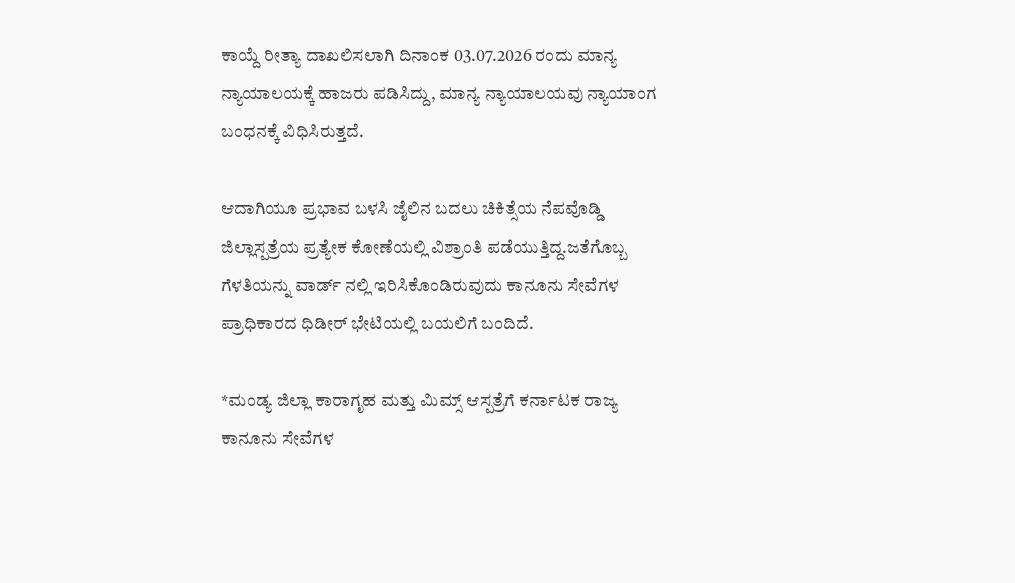ಕಾಯ್ದೆ ರೀತ್ಯಾ ದಾಖಲಿಸಲಾಗಿ ದಿನಾಂಕ 03.07.2026 ರಂದು ಮಾನ್ಯ ನ್ಯಾಯಾಲಯಕ್ಕೆ ಹಾಜರು ಪಡಿಸಿದ್ದು, ಮಾನ್ಯ ನ್ಯಾಯಾಲಯವು ನ್ಯಾಯಾಂಗ ಬಂಧನಕ್ಕೆ ವಿಧಿಸಿರುತ್ತದೆ.

ಆದಾಗಿಯೂ ಪ್ರಭಾವ ಬಳಸಿ ಜೈಲಿನ ಬದಲು ಚಿಕಿತ್ಸೆಯ ನೆಪವೊಡ್ಡಿ ಜಿಲ್ಲಾಸ್ಪತ್ರೆಯ ಪ್ರತ್ಯೇಕ ಕೋಣೆಯಲ್ಲಿ ವಿಶ್ರಾಂತಿ ಪಡೆಯುತ್ತಿದ್ದ.ಜತೆಗೊಬ್ಬ ಗೆಳತಿಯನ್ನು ವಾರ್ಡ್ ನಲ್ಲಿ ಇರಿಸಿಕೊಂಡಿರುವುದು ಕಾನೂನು ಸೇವೆಗಳ ಪ್ರಾಧಿಕಾರದ ಧಿಡೀರ್ ಭೇಟಿಯಲ್ಲಿ ಬಯಲಿಗೆ ಬಂದಿದೆ.

*ಮಂಡ್ಯ ಜಿಲ್ಲಾ ಕಾರಾಗೃಹ ಮತ್ತು ಮಿಮ್ಸ್ ಆಸ್ಪತ್ರೆಗೆ ಕರ್ನಾಟಕ ರಾಜ್ಯ ಕಾನೂನು ಸೇವೆಗಳ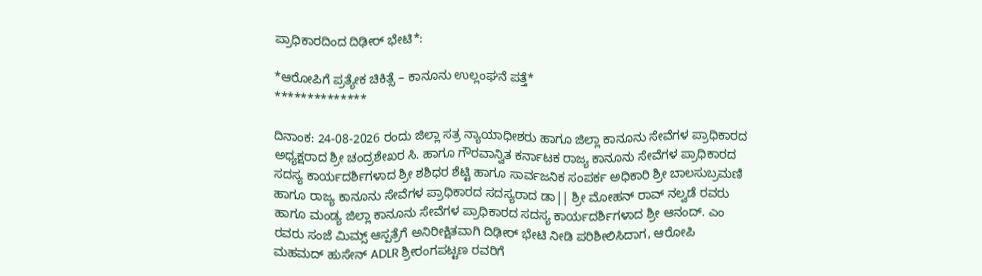ಪ್ರಾಧಿಕಾರದಿಂದ ದಿಢೀರ್ ಭೇಟಿ*:

*ಆರೋಪಿಗೆ ಪ್ರತ್ಯೇಕ ಚಿಕಿತ್ಸೆ – ಕಾನೂನು ಉಲ್ಲಂಘನೆ ಪತ್ತೆ*
**************

ದಿನಾಂಕ: 24-08-2026 ರಂದು ಜಿಲ್ಲಾ ಸತ್ರ ನ್ಯಾಯಾಧೀಶರು ಹಾಗೂ ಜಿಲ್ಲಾ ಕಾನೂನು ಸೇವೆಗಳ ಪ್ರಾಧಿಕಾರದ ಅಧ್ಯಕ್ಷರಾದ ಶ್ರೀ ಚಂದ್ರಶೇಖರ ಸಿ. ಹಾಗೂ ಗೌರವಾನ್ವಿತ ಕರ್ನಾಟಕ ರಾಜ್ಯ ಕಾನೂನು ಸೇವೆಗಳ ಪ್ರಾಧಿಕಾರದ ಸದಸ್ಯ ಕಾರ್ಯದರ್ಶಿಗಳಾದ ಶ್ರೀ ಶಶಿಧರ ಶೆಟ್ಟಿ ಹಾಗೂ ಸಾರ್ವಜನಿಕ ಸಂಪರ್ಕ ಅಧಿಕಾರಿ ಶ್ರೀ ಬಾಲಸುಬ್ರಮಣಿ ಹಾಗೂ ರಾಜ್ಯ ಕಾನೂನು ಸೇವೆಗಳ ಪ್ರಾಧಿಕಾರದ ಸದಸ್ಯರಾದ ಡಾ|| ಶ್ರೀ ಮೋಹನ್ ರಾವ್ ನಲ್ವಡೆ ರವರು ಹಾಗೂ ಮಂಡ್ಯ ಜಿಲ್ಲಾ ಕಾನೂನು ಸೇವೆಗಳ ಪ್ರಾಧಿಕಾರದ ಸದಸ್ಯ ಕಾರ್ಯದರ್ಶಿಗಳಾದ ಶ್ರೀ ಆನಂದ್. ಎಂ ರವರು ಸಂಜೆ ಮಿಮ್ಸ್ ಆಸ್ಪತ್ರೆಗೆ ಅನಿರೀಕ್ಷಿತವಾಗಿ ದಿಢೀರ್ ಭೇಟಿ ನೀಡಿ ಪರಿಶೀಲಿಸಿದಾಗ, ಆರೋಪಿ ಮಹಮದ್ ಹುಸೇನ್ ADLR ಶ್ರೀರಂಗಪಟ್ಟಣ ರವರಿಗೆ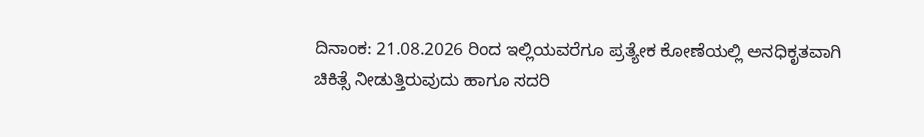ದಿನಾಂಕ: 21.08.2026 ರಿಂದ ಇಲ್ಲಿಯವರೆಗೂ ಪ್ರತ್ಯೇಕ ಕೋಣೆಯಲ್ಲಿ ಅನಧಿಕೃತವಾಗಿ ಚಿಕಿತ್ಸೆ ನೀಡುತ್ತಿರುವುದು ಹಾಗೂ ಸದರಿ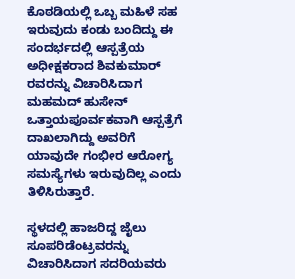ಕೊಠಡಿಯಲ್ಲಿ ಒಬ್ಬ ಮಹಿಳೆ ಸಹ ಇರುವುದು ಕಂಡು ಬಂದಿದ್ದು ಈ ಸಂದರ್ಭದಲ್ಲಿ ಆಸ್ಪತ್ರೆಯ ಅಧೀಕ್ಷಕರಾದ ಶಿವಕುಮಾರ್ ರವರನ್ನು ವಿಚಾರಿಸಿದಾಗ ಮಹಮದ್ ಹುಸೇನ್ ಒತ್ತಾಯಪೂರ್ವಕವಾಗಿ ಆಸ್ಪತ್ರೆಗೆ ದಾಖಲಾಗಿದ್ದು ಅವರಿಗೆ ಯಾವುದೇ ಗಂಭೀರ ಆರೋಗ್ಯ ಸಮಸ್ಯೆಗಳು ಇರುವುದಿಲ್ಲ ಎಂದು ತಿಳಿಸಿರುತ್ತಾರೆ.

ಸ್ಥಳದಲ್ಲಿ ಹಾಜರಿದ್ದ ಜೈಲು ಸೂಪರಿಡೆಂಟ್ರವರನ್ನು ವಿಚಾರಿಸಿದಾಗ ಸದರಿಯವರು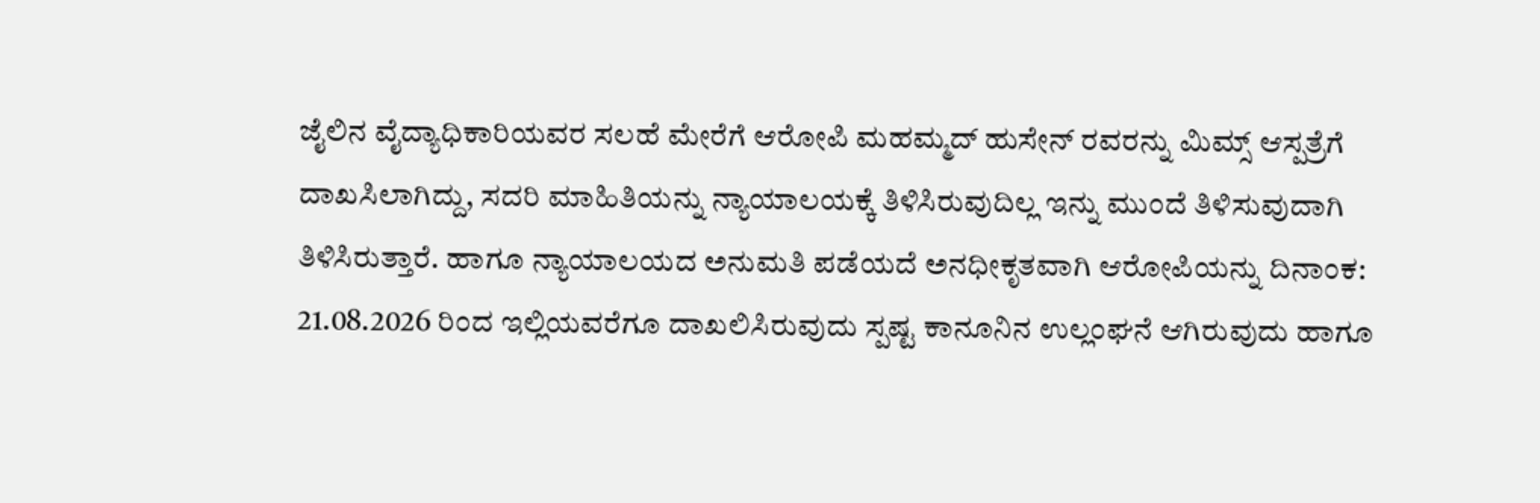ಜೈಲಿನ ವೈದ್ಯಾಧಿಕಾರಿಯವರ ಸಲಹೆ ಮೇರೆಗೆ ಆರೋಪಿ ಮಹಮ್ಮದ್ ಹುಸೇನ್ ರವರನ್ನು ಮಿಮ್ಸ್ ಆಸ್ಪತ್ರೆಗೆ ದಾಖಸಿಲಾಗಿದ್ದು, ಸದರಿ ಮಾಹಿತಿಯನ್ನು ನ್ಯಾಯಾಲಯಕ್ಕೆ ತಿಳಿಸಿರುವುದಿಲ್ಲ ಇನ್ನು ಮುಂದೆ ತಿಳಿಸುವುದಾಗಿ ತಿಳಿಸಿರುತ್ತಾರೆ. ಹಾಗೂ ನ್ಯಾಯಾಲಯದ ಅನುಮತಿ ಪಡೆಯದೆ ಅನಧೀಕೃತವಾಗಿ ಆರೋಪಿಯನ್ನು ದಿನಾಂಕ: 21.08.2026 ರಿಂದ ಇಲ್ಲಿಯವರೆಗೂ ದಾಖಲಿಸಿರುವುದು ಸ್ಪಷ್ಟ ಕಾನೂನಿನ ಉಲ್ಲಂಘನೆ ಆಗಿರುವುದು ಹಾಗೂ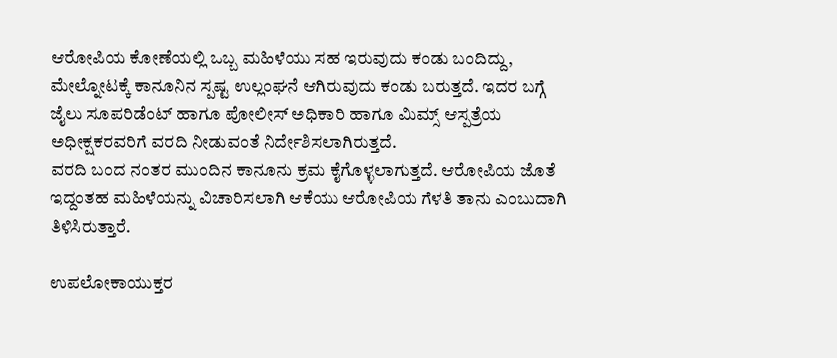ಆರೋಪಿಯ ಕೋಣೆಯಲ್ಲಿ ಒಬ್ಬ ಮಹಿಳೆಯು ಸಹ ಇರುವುದು ಕಂಡು ಬಂದಿದ್ದು, ಮೇಲ್ನೋಟಕ್ಕೆ ಕಾನೂನಿನ ಸ್ಪಷ್ಟ ಉಲ್ಲಂಘನೆ ಆಗಿರುವುದು ಕಂಡು ಬರುತ್ತದೆ. ಇದರ ಬಗ್ಗೆ ಜೈಲು ಸೂಪರಿಡೆಂಟ್ ಹಾಗೂ ಪೋಲೀಸ್ ಅಧಿಕಾರಿ ಹಾಗೂ ಮಿಮ್ಸ್ ಆಸ್ಪತ್ರೆಯ ಅಧೀಕ್ಷಕರವರಿಗೆ ವರದಿ ನೀಡುವಂತೆ ನಿರ್ದೇಶಿಸಲಾಗಿರುತ್ತದೆ.
ವರದಿ ಬಂದ ನಂತರ ಮುಂದಿನ ಕಾನೂನು ಕ್ರಮ ಕೈಗೊಳ್ಳಲಾಗುತ್ತದೆ. ಆರೋಪಿಯ ಜೊತೆ ಇದ್ದಂತಹ ಮಹಿಳೆಯನ್ನು ವಿಚಾರಿಸಲಾಗಿ ಆಕೆಯು ಆರೋಪಿಯ ಗೆಳತಿ ತಾನು ಎಂಬುದಾಗಿ ತಿಳಿಸಿರುತ್ತಾರೆ.

ಉಪಲೋಕಾಯುಕ್ತರ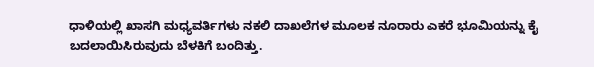ಧಾಳಿಯಲ್ಲಿ ಖಾಸಗಿ ಮಧ್ಯವರ್ತಿಗಳು ನಕಲಿ ದಾಖಲೆಗಳ ಮೂಲಕ ನೂರಾರು‌ ಎಕರೆ ಭೂಮಿಯನ್ನು ಕೈ ಬದಲಾಯಿಸಿರುವುದು ಬೆಳಕಿಗೆ ಬಂದಿತ್ತು.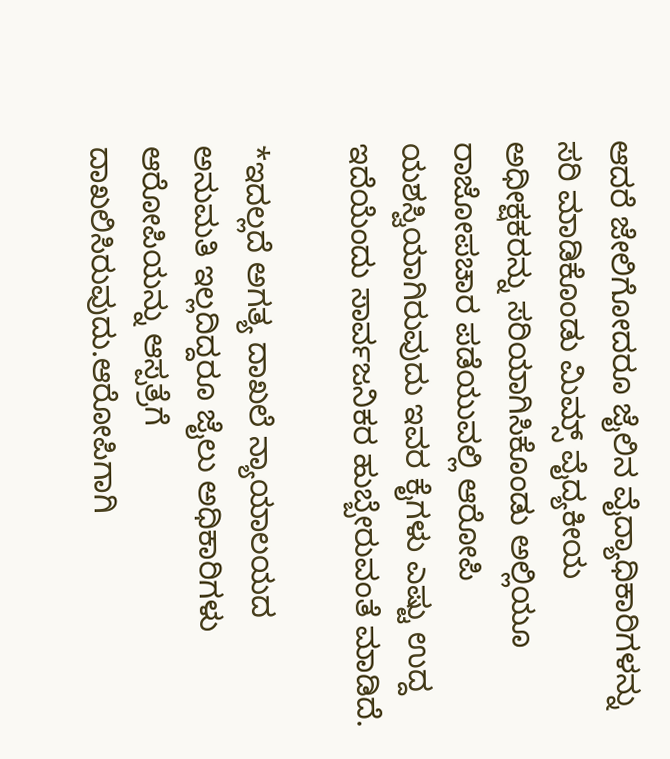ಆದರೆ ಜೇಲಿಗೋದರೂ ಜೈಲಿನ ವೈದ್ಯಾಧಿಕಾರಿಗಳನ್ನು ಸರಿ ಮಾಡಿಕೊಂಡು ಮಿಮ್ಸ್ ವೈದ್ಯಕೀಯ ಅಧೀಕ್ಷಕರನ್ನು ಸರಿಯಾಗಿಸಿಕೊಂಡು ಅಲ್ಲಿಯೂ ರಾಜೋಪಚಾರ ಪಡೆಯುವಲ್ಲಿ ಆರೋಪಿ ಯಶಸ್ವಿಯಾಗಿರುವುದು ಇವರ ಕೈಗಳು ಎಷ್ಟು ಉದ್ದ ಇದೆಯೆಂದು ಸಾರ್ವಜನಿಕರ ಹುಬ್ಬೇರುವಂತೆ ಮಾಡಿದೆ.

*ಇದಲ್ಲದೆ ಅಗತ್ಯ ದಾಖಲೆ ನ್ಯಾಯಾಲಯದ ಅನುಮತಿ‌ ಇಲ್ಲದಿದ್ದರೂ ಜೈಲು ಅಧಿಕಾರಿಗಳು ಆರೋಪಿಯನ್ನು ಆಸ್ಪತ್ರೆಗೆ ದಾಖಲಿಸಿರುವುದು.ಆರೋಪಿಗಾಗಿ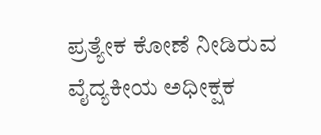ಪ್ರತ್ಯೇಕ ಕೋಣೆ ನೀಡಿರುವ ವೈದ್ಯಕೀಯ ಅಧೀಕ್ಷಕ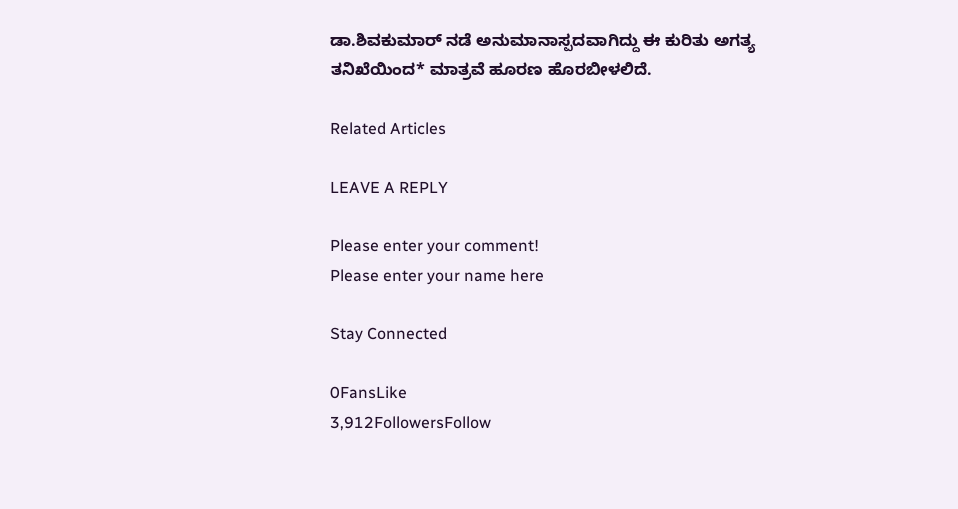ಡಾ.ಶಿವಕುಮಾರ್ ನಡೆ ಅನುಮಾನಾಸ್ಪದವಾಗಿದ್ದು ಈ ಕುರಿತು ಅಗತ್ಯ ತನಿಖೆಯಿಂದ* ಮಾತ್ರವೆ ಹೂರಣ ಹೊರಬೀಳಲಿದೆ.

Related Articles

LEAVE A REPLY

Please enter your comment!
Please enter your name here

Stay Connected

0FansLike
3,912FollowersFollow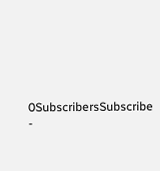0SubscribersSubscribe
-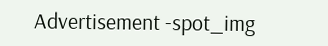Advertisement -spot_img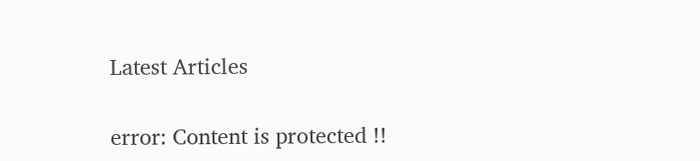Latest Articles

error: Content is protected !!